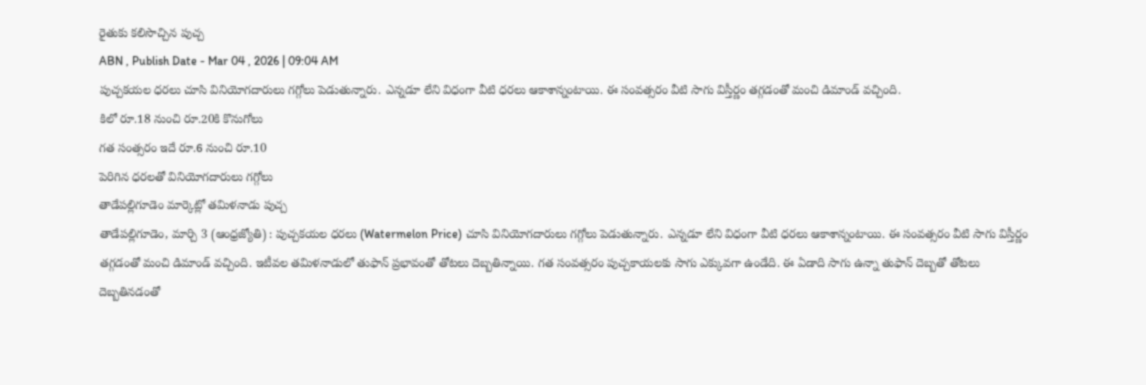రైతుకు కలిసొచ్చిన పుచ్చ
ABN , Publish Date - Mar 04 , 2026 | 09:04 AM
పుచ్చకయల ధరలు చూసి వినియోగదారులు గగ్గోలు పెడుతున్నారు. ఎన్నడూ లేని విధంగా వీటి ధరలు ఆకాశాన్నంటాయి. ఈ సంవత్సరం వీటి సాగు విస్తీర్ణం తగ్గడంతో మంచి డిమాండ్ వచ్చింది.
కిలో రూ.18 నుంచి రూ.20కి కొనుగోలు
గత సంత్సరం ఇదే రూ.6 నుంచి రూ.10
పెరిగిన ధరలతో వినియోగదారులు గగ్గోలు
తాడేపల్లిగూడెం మార్కెట్లో తమిళనాడు పుచ్చ
తాడేపల్లిగూడెం, మార్చి 3 (ఆంధ్రజ్యోతి) : పుచ్చకయల ధరలు (Watermelon Price) చూసి వినియోగదారులు గగ్గోలు పెడుతున్నారు. ఎన్నడూ లేని విధంగా వీటి ధరలు ఆకాశాన్నంటాయి. ఈ సంవత్సరం వీటి సాగు విస్తీర్ణం తగ్గడంతో మంచి డిమాండ్ వచ్చింది. ఇటీవల తమిళనాడులో తుఫాన్ ప్రభావంతో తోటలు దెబ్బతిన్నాయి. గత సంవత్సరం పుచ్చకాయలకు సాగు ఎక్కువగా ఉండేది. ఈ ఏడాది సాగు ఉన్నా తుఫాన్ దెబ్బతో తోటలు దెబ్బతినడంతో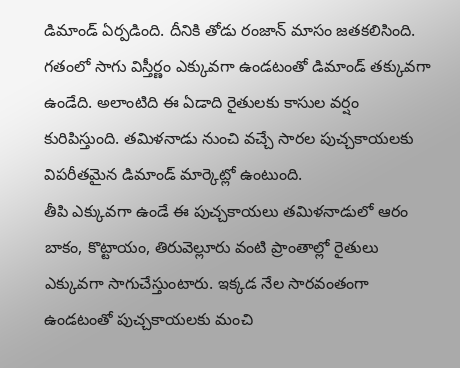డిమాండ్ ఏర్పడింది. దీనికి తోడు రంజాన్ మాసం జతకలిసింది. గతంలో సాగు విస్తీర్ణం ఎక్కువగా ఉండటంతో డిమాండ్ తక్కువగా ఉండేది. అలాంటిది ఈ ఏడాది రైతులకు కాసుల వర్షం కురిపిస్తుంది. తమిళనాడు నుంచి వచ్చే సారల పుచ్చకాయలకు విపరీతమైన డిమాండ్ మార్కెట్లో ఉంటుంది.
తీపి ఎక్కువగా ఉండే ఈ పుచ్చకాయలు తమిళనాడులో ఆరం బాకం, కొట్టాయం, తిరువెల్లూరు వంటి ప్రాంతాల్లో రైతులు ఎక్కువగా సాగుచేస్తుంటారు. ఇక్కడ నేల సారవంతంగా ఉండటంతో పుచ్చకాయలకు మంచి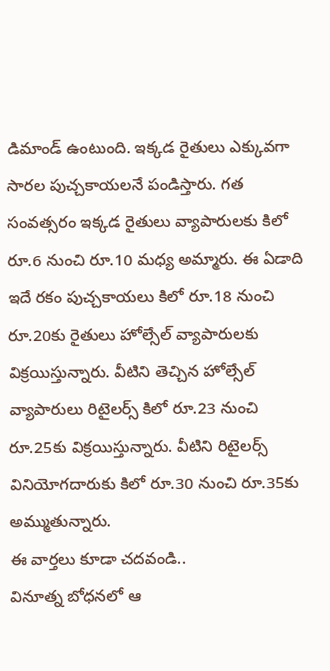డిమాండ్ ఉంటుంది. ఇక్కడ రైతులు ఎక్కువగా సారల పుచ్చకాయలనే పండిస్తారు. గత సంవత్సరం ఇక్కడ రైతులు వ్యాపారులకు కిలో రూ.6 నుంచి రూ.10 మధ్య అమ్మారు. ఈ ఏడాది ఇదే రకం పుచ్చకాయలు కిలో రూ.18 నుంచి రూ.20కు రైతులు హోల్సేల్ వ్యాపారులకు విక్రయిస్తున్నారు. వీటిని తెచ్చిన హోల్సేల్ వ్యాపారులు రిటైలర్స్ కిలో రూ.23 నుంచి రూ.25కు విక్రయిస్తున్నారు. వీటిని రిటైలర్స్ వినియోగదారుకు కిలో రూ.30 నుంచి రూ.35కు అమ్ముతున్నారు.
ఈ వార్తలు కూడా చదవండి..
వినూత్న బోధనలో ఆ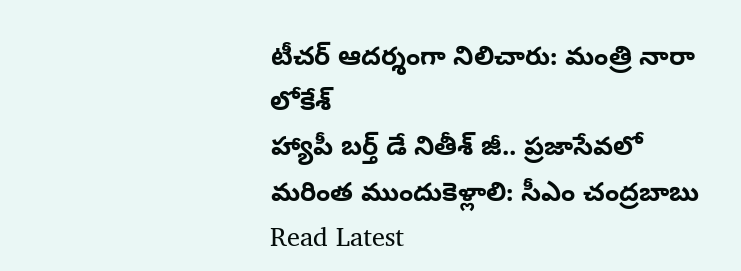టీచర్ ఆదర్శంగా నిలిచారు: మంత్రి నారా లోకేశ్
హ్యాపీ బర్త్ డే నితీశ్ జీ.. ప్రజాసేవలో మరింత ముందుకెళ్లాలి: సీఎం చంద్రబాబు
Read Latest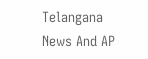Telangana News And AP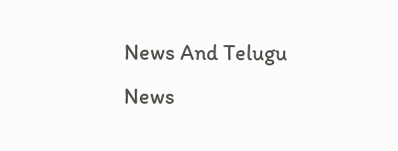News And Telugu News